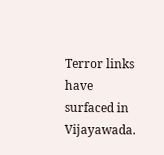Terror links have surfaced in Vijayawada.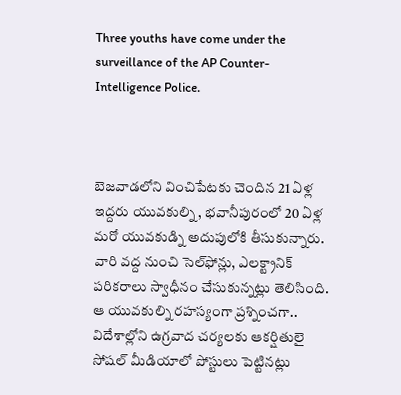Three youths have come under the surveillance of the AP Counter-Intelligence Police.



బెజవాడలోని వించిపేటకు చెందిన 21 ఏళ్ల ఇద్దరు యువకుల్ని, భవానీపురంలో 20 ఏళ్ల మరో యువకుడ్ని అదుపులోకి తీసుకున్నారు. వారి వద్ద నుంచి సెల్‌ఫోన్లు, ఎలక్ట్రానిక్ పరికరాలు స్వాధీనం చేసుకున్నట్లు తెలిసింది. ఆ యువకుల్ని రహస్యంగా ప్రశ్నించగా.. విదేశాల్లోని ఉగ్రవాద చర్యలకు ఆకర్షితులై సోషల్‌ మీడియాలో పోస్టులు పెట్టినట్లు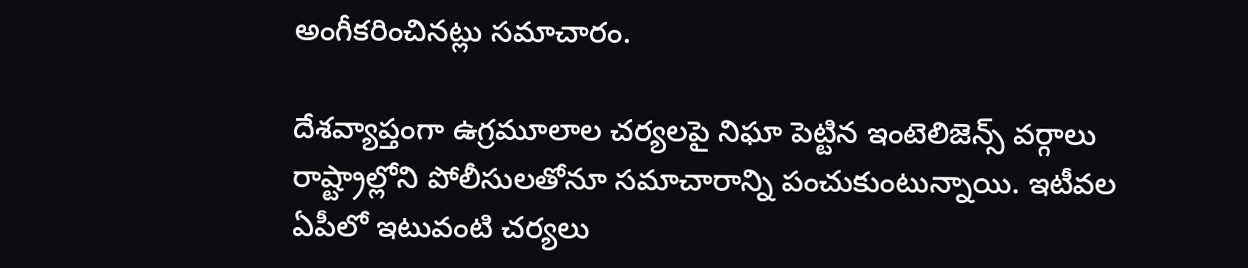అంగీకరించినట్లు సమాచారం.

దేశవ్యాప్తంగా ఉగ్రమూలాల చర్యలపై నిఘా పెట్టిన ఇంటెలిజెన్స్‌ వర్గాలు రాష్ట్రాల్లోని పోలీసులతోనూ సమాచారాన్ని పంచుకుంటున్నాయి. ఇటీవల ఏపీలో ఇటువంటి చర్యలు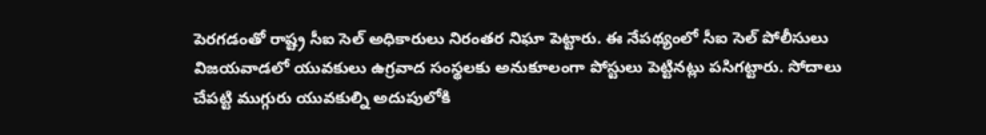పెరగడంతో రాష్ట్ర సీఐ సెల్‌ అధికారులు నిరంతర నిఘా పెట్టారు. ఈ నేపథ్యంలో సీఐ సెల్‌ పోలీసులు విజయవాడలో యువకులు ఉగ్రవాద సంస్థలకు అనుకూలంగా పోస్టులు పెట్టినట్లు పసిగట్టారు. సోదాలు చేపట్టి ముగ్గురు యువకుల్ని అదుపులోకి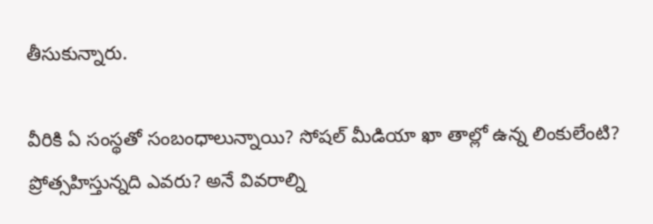తీసుకున్నారు.

వీరికి ఏ సంస్థతో సంబంధాలున్నాయి? సోషల్‌ మీడియా ఖా తాల్లో ఉన్న లింకులేంటి? ప్రోత్సహిస్తున్నది ఎవరు? అనే వివరాల్ని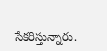సేకరిస్తున్నారు.